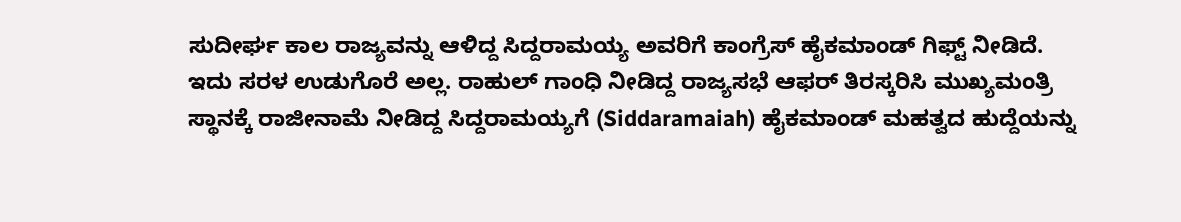ಸುದೀರ್ಘ ಕಾಲ ರಾಜ್ಯವನ್ನು ಆಳಿದ್ದ ಸಿದ್ದರಾಮಯ್ಯ ಅವರಿಗೆ ಕಾಂಗ್ರೆಸ್ ಹೈಕಮಾಂಡ್ ಗಿಫ್ಟ್ ನೀಡಿದೆ. ಇದು ಸರಳ ಉಡುಗೊರೆ ಅಲ್ಲ. ರಾಹುಲ್ ಗಾಂಧಿ ನೀಡಿದ್ದ ರಾಜ್ಯಸಭೆ ಆಫರ್ ತಿರಸ್ಕರಿಸಿ ಮುಖ್ಯಮಂತ್ರಿ ಸ್ಥಾನಕ್ಕೆ ರಾಜೀನಾಮೆ ನೀಡಿದ್ದ ಸಿದ್ದರಾಮಯ್ಯಗೆ (Siddaramaiah) ಹೈಕಮಾಂಡ್ ಮಹತ್ವದ ಹುದ್ದೆಯನ್ನು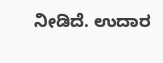ನೀಡಿದೆ. ಉದಾರ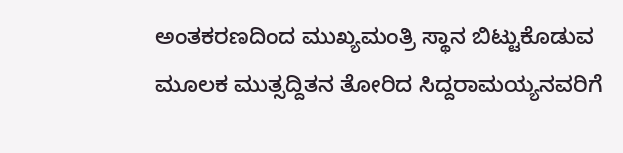ಅಂತಕರಣದಿಂದ ಮುಖ್ಯಮಂತ್ರಿ ಸ್ಥಾನ ಬಿಟ್ಟುಕೊಡುವ ಮೂಲಕ ಮುತ್ಸದ್ದಿತನ ತೋರಿದ ಸಿದ್ದರಾಮಯ್ಯನವರಿಗೆ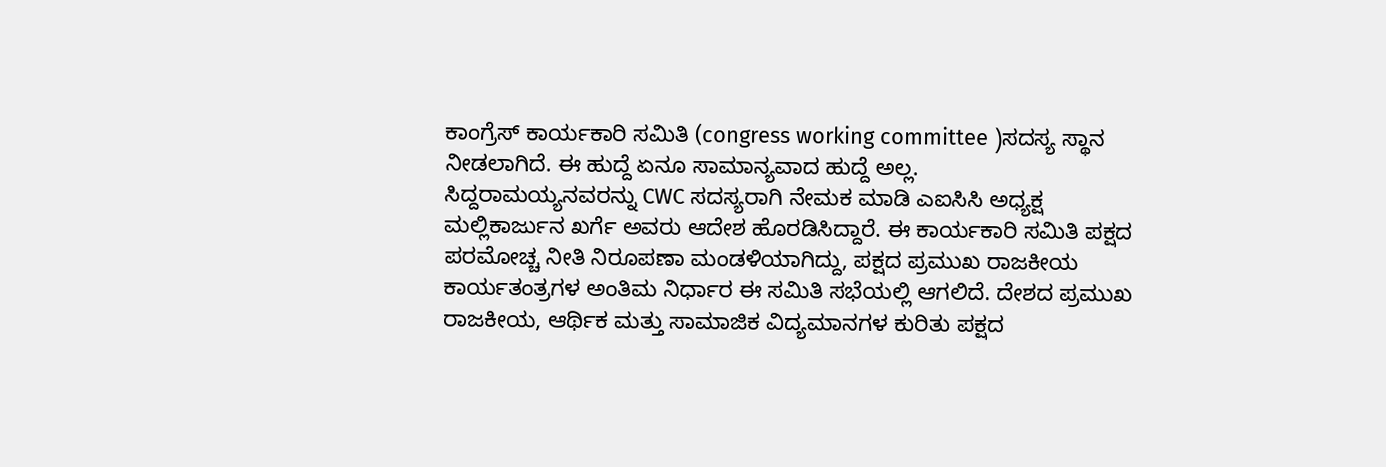ಕಾಂಗ್ರೆಸ್ ಕಾರ್ಯಕಾರಿ ಸಮಿತಿ (congress working committee )ಸದಸ್ಯ ಸ್ಥಾನ ನೀಡಲಾಗಿದೆ. ಈ ಹುದ್ದೆ ಏನೂ ಸಾಮಾನ್ಯವಾದ ಹುದ್ದೆ ಅಲ್ಲ.
ಸಿದ್ದರಾಮಯ್ಯನವರನ್ನು CWC ಸದಸ್ಯರಾಗಿ ನೇಮಕ ಮಾಡಿ ಎಐಸಿಸಿ ಅಧ್ಯಕ್ಷ ಮಲ್ಲಿಕಾರ್ಜುನ ಖರ್ಗೆ ಅವರು ಆದೇಶ ಹೊರಡಿಸಿದ್ದಾರೆ. ಈ ಕಾರ್ಯಕಾರಿ ಸಮಿತಿ ಪಕ್ಷದ ಪರಮೋಚ್ಚ ನೀತಿ ನಿರೂಪಣಾ ಮಂಡಳಿಯಾಗಿದ್ದು, ಪಕ್ಷದ ಪ್ರಮುಖ ರಾಜಕೀಯ ಕಾರ್ಯತಂತ್ರಗಳ ಅಂತಿಮ ನಿರ್ಧಾರ ಈ ಸಮಿತಿ ಸಭೆಯಲ್ಲಿ ಆಗಲಿದೆ. ದೇಶದ ಪ್ರಮುಖ ರಾಜಕೀಯ, ಆರ್ಥಿಕ ಮತ್ತು ಸಾಮಾಜಿಕ ವಿದ್ಯಮಾನಗಳ ಕುರಿತು ಪಕ್ಷದ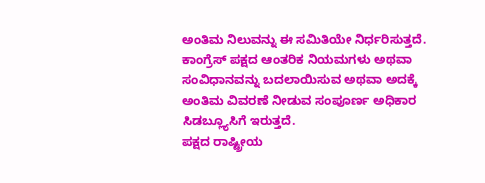ಅಂತಿಮ ನಿಲುವನ್ನು ಈ ಸಮಿತಿಯೇ ನಿರ್ಧರಿಸುತ್ತದೆ. ಕಾಂಗ್ರೆಸ್ ಪಕ್ಷದ ಆಂತರಿಕ ನಿಯಮಗಳು ಅಥವಾ ಸಂವಿಧಾನವನ್ನು ಬದಲಾಯಿಸುವ ಅಥವಾ ಅದಕ್ಕೆ ಅಂತಿಮ ವಿವರಣೆ ನೀಡುವ ಸಂಪೂರ್ಣ ಅಧಿಕಾರ ಸಿಡಬ್ಲ್ಯೂಸಿಗೆ ಇರುತ್ತದೆ.
ಪಕ್ಷದ ರಾಷ್ಟ್ರೀಯ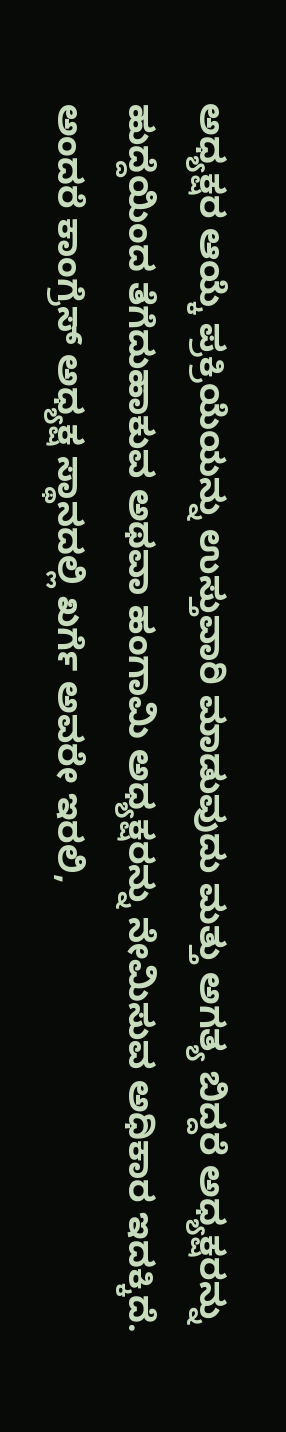ಅಧ್ಯಕ್ಷರ ಆಯ್ಕೆ ಪ್ರಕ್ರಿಯೆಯನ್ನು ಉಸ್ತುವಾರಿ ಮಾಡುವುದು ಮತ್ತು ಅಗತ್ಯ ಬಿದ್ದರೆ ಅಧ್ಯಕ್ಷರನ್ನು ಹುದ್ದೆಯಿಂದ ತೆಗೆದುಹಾಕುವ ಅಥವಾ ಹಂಗಾಮಿ ಅಧ್ಯಕ್ಷರನ್ನು ನೇಮಿಸುವ ಅಧಿಕಾರ ಇದಕ್ಕಿದೆ. ಅಂದರೆ ಕಾಂಗ್ರೆಸ್ ಅಧ್ಯಕ್ಷ ಸ್ಥಾನದಲ್ಲಿ ಖರ್ಗೆ ಅವರೇ ಇರಲಿ,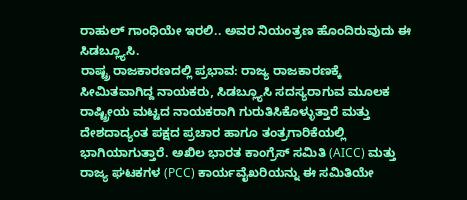ರಾಹುಲ್ ಗಾಂಧಿಯೇ ಇರಲಿ.. ಅವರ ನಿಯಂತ್ರಣ ಹೊಂದಿರುವುದು ಈ ಸಿಡಬ್ಲ್ಯೂಸಿ.
ರಾಷ್ಟ್ರ ರಾಜಕಾರಣದಲ್ಲಿ ಪ್ರಭಾವ: ರಾಜ್ಯ ರಾಜಕಾರಣಕ್ಕೆ ಸೀಮಿತವಾಗಿದ್ದ ನಾಯಕರು, ಸಿಡಬ್ಲ್ಯೂಸಿ ಸದಸ್ಯರಾಗುವ ಮೂಲಕ ರಾಷ್ಟ್ರೀಯ ಮಟ್ಟದ ನಾಯಕರಾಗಿ ಗುರುತಿಸಿಕೊಳ್ಳುತ್ತಾರೆ ಮತ್ತು ದೇಶದಾದ್ಯಂತ ಪಕ್ಷದ ಪ್ರಚಾರ ಹಾಗೂ ತಂತ್ರಗಾರಿಕೆಯಲ್ಲಿ ಭಾಗಿಯಾಗುತ್ತಾರೆ. ಅಖಿಲ ಭಾರತ ಕಾಂಗ್ರೆಸ್ ಸಮಿತಿ (AICC) ಮತ್ತು ರಾಜ್ಯ ಘಟಕಗಳ (PCC) ಕಾರ್ಯವೈಖರಿಯನ್ನು ಈ ಸಮಿತಿಯೇ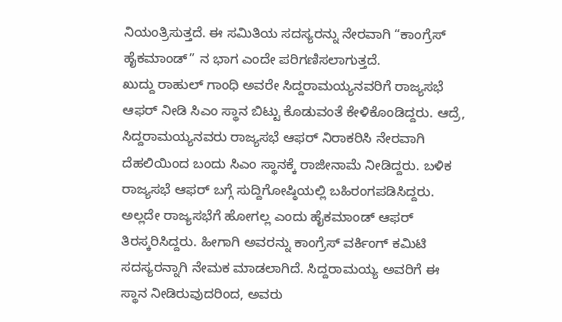ನಿಯಂತ್ರಿಸುತ್ತದೆ. ಈ ಸಮಿತಿಯ ಸದಸ್ಯರನ್ನು ನೇರವಾಗಿ “ಕಾಂಗ್ರೆಸ್ ಹೈಕಮಾಂಡ್” ನ ಭಾಗ ಎಂದೇ ಪರಿಗಣಿಸಲಾಗುತ್ತದೆ.
ಖುದ್ದು ರಾಹುಲ್ ಗಾಂಧಿ ಅವರೇ ಸಿದ್ದರಾಮಯ್ಯನವರಿಗೆ ರಾಜ್ಯಸಭೆ ಆಫರ್ ನೀಡಿ ಸಿಎಂ ಸ್ಥಾನ ಬಿಟ್ಟು ಕೊಡುವಂತೆ ಕೇಳಿಕೊಂಡಿದ್ದರು. ಆದ್ರೆ, ಸಿದ್ದರಾಮಯ್ಯನವರು ರಾಜ್ಯಸಭೆ ಆಫರ್ ನಿರಾಕರಿಸಿ ನೇರವಾಗಿ ದೆಹಲಿಯಿಂದ ಬಂದು ಸಿಎಂ ಸ್ಥಾನಕ್ಕೆ ರಾಜೀನಾಮೆ ನೀಡಿದ್ದರು. ಬಳಿಕ ರಾಜ್ಯಸಭೆ ಆಫರ್ ಬಗ್ಗೆ ಸುದ್ದಿಗೋಷ್ಠಿಯಲ್ಲಿ ಬಹಿರಂಗಪಡಿಸಿದ್ದರು. ಅಲ್ಲದೇ ರಾಜ್ಯಸಭೆಗೆ ಹೋಗಲ್ಲ ಎಂದು ಹೈಕಮಾಂಡ್ ಆಫರ್ ತಿರಸ್ಕರಿಸಿದ್ದರು. ಹೀಗಾಗಿ ಅವರನ್ನು ಕಾಂಗ್ರೆಸ್ ವರ್ಕಿಂಗ್ ಕಮಿಟಿ ಸದಸ್ಯರನ್ನಾಗಿ ನೇಮಕ ಮಾಡಲಾಗಿದೆ. ಸಿದ್ದರಾಮಯ್ಯ ಅವರಿಗೆ ಈ ಸ್ಥಾನ ನೀಡಿರುವುದರಿಂದ, ಅವರು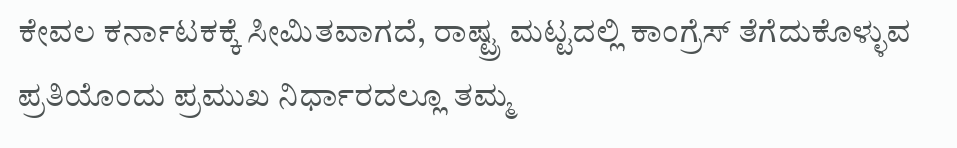ಕೇವಲ ಕರ್ನಾಟಕಕ್ಕೆ ಸೀಮಿತವಾಗದೆ, ರಾಷ್ಟ್ರ ಮಟ್ಟದಲ್ಲಿ ಕಾಂಗ್ರೆಸ್ ತೆಗೆದುಕೊಳ್ಳುವ ಪ್ರತಿಯೊಂದು ಪ್ರಮುಖ ನಿರ್ಧಾರದಲ್ಲೂ ತಮ್ಮ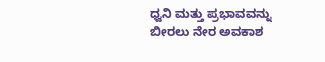ಧ್ವನಿ ಮತ್ತು ಪ್ರಭಾವವನ್ನು ಬೀರಲು ನೇರ ಅವಕಾಶ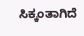ಸಿಕ್ಕಂತಾಗಿದೆ